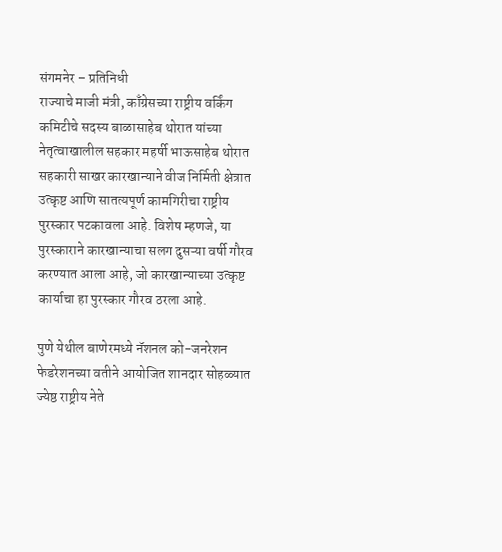संगमनेर – प्रतिनिधी
राज्याचे माजी मंत्री, काँग्रेसच्या राष्ट्रीय वर्किंग कमिटीचे सदस्य बाळासाहेब थोरात यांच्या नेतृत्वाखालील सहकार महर्षी भाऊसाहेब थोरात सहकारी साखर कारखान्याने वीज निर्मिती क्षेत्रात उत्कृष्ट आणि सातत्यपूर्ण कामगिरीचा राष्ट्रीय पुरस्कार पटकावला आहे. विशेष म्हणजे, या पुरस्काराने कारखान्याचा सलग दुसऱ्या वर्षी गौरव करण्यात आला आहे, जो कारखान्याच्या उत्कृष्ट कार्याचा हा पुरस्कार गौरव ठरला आहे.

पुणे येथील बाणेरमध्ये नॅशनल को-जनरेशन फेडरेशनच्या वतीने आयोजित शानदार सोहळ्यात ज्येष्ठ राष्ट्रीय नेते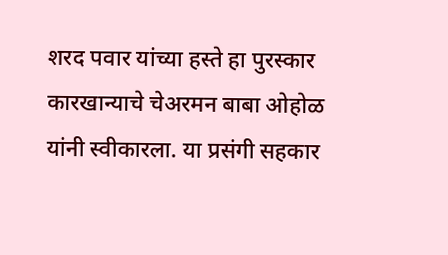शरद पवार यांच्या हस्ते हा पुरस्कार कारखान्याचे चेअरमन बाबा ओहोळ यांनी स्वीकारला. या प्रसंगी सहकार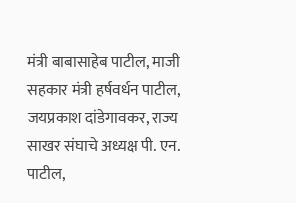मंत्री बाबासाहेब पाटील, माजी सहकार मंत्री हर्षवर्धन पाटील, जयप्रकाश दांडेगावकर, राज्य साखर संघाचे अध्यक्ष पी. एन. पाटील,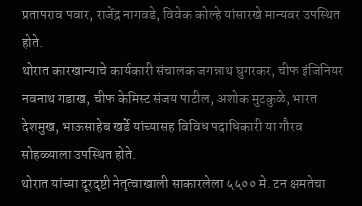प्रतापराव पवार, राजेंद्र नागवडे, विवेक कोल्हे यांसारखे मान्यवर उपस्थित होते.
थोरात कारखान्याचे कार्यकारी संचालक जगन्नाथ घुगरकर, चीफ इंजिनियर नवनाथ गडाख, चीफ केमिस्ट संजय पाटील, अशोक मुटकुळे, भारत देशमुख, भाऊसाहेब खर्डे यांच्यासह विविध पदाधिकारी या गौरव सोहळ्याला उपस्थित होते.
थोरात यांच्या दूरदृष्टी नेतृत्वाखाली साकारलेला ५५०० मे. टन क्षमतेचा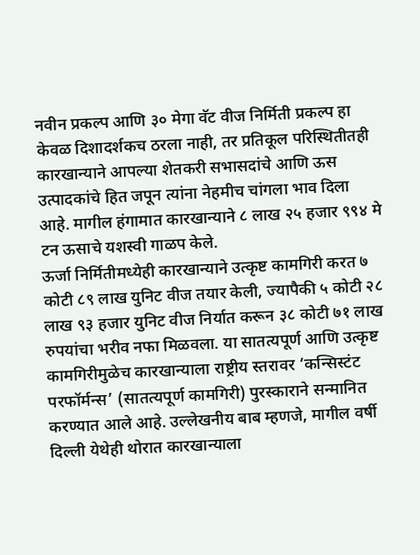नवीन प्रकल्प आणि ३० मेगा वॅट वीज निर्मिती प्रकल्प हा केवळ दिशादर्शकच ठरला नाही, तर प्रतिकूल परिस्थितीतही कारखान्याने आपल्या शेतकरी सभासदांचे आणि ऊस उत्पादकांचे हित जपून त्यांना नेहमीच चांगला भाव दिला आहे. मागील हंगामात कारखान्याने ८ लाख २५ हजार ९९४ मे टन ऊसाचे यशस्वी गाळप केले.
ऊर्जा निर्मितीमध्येही कारखान्याने उत्कृष्ट कामगिरी करत ७ कोटी ८९ लाख युनिट वीज तयार केली, ज्यापैकी ५ कोटी २८ लाख ९३ हजार युनिट वीज निर्यात करून ३८ कोटी ७१ लाख रुपयांचा भरीव नफा मिळवला. या सातत्यपूर्ण आणि उत्कृष्ट कामगिरीमुळेच कारखान्याला राष्ट्रीय स्तरावर ‘कन्सिस्टंट परफॉर्मन्स’ (सातत्यपूर्ण कामगिरी) पुरस्काराने सन्मानित करण्यात आले आहे. उल्लेखनीय बाब म्हणजे, मागील वर्षी दिल्ली येथेही थोरात कारखान्याला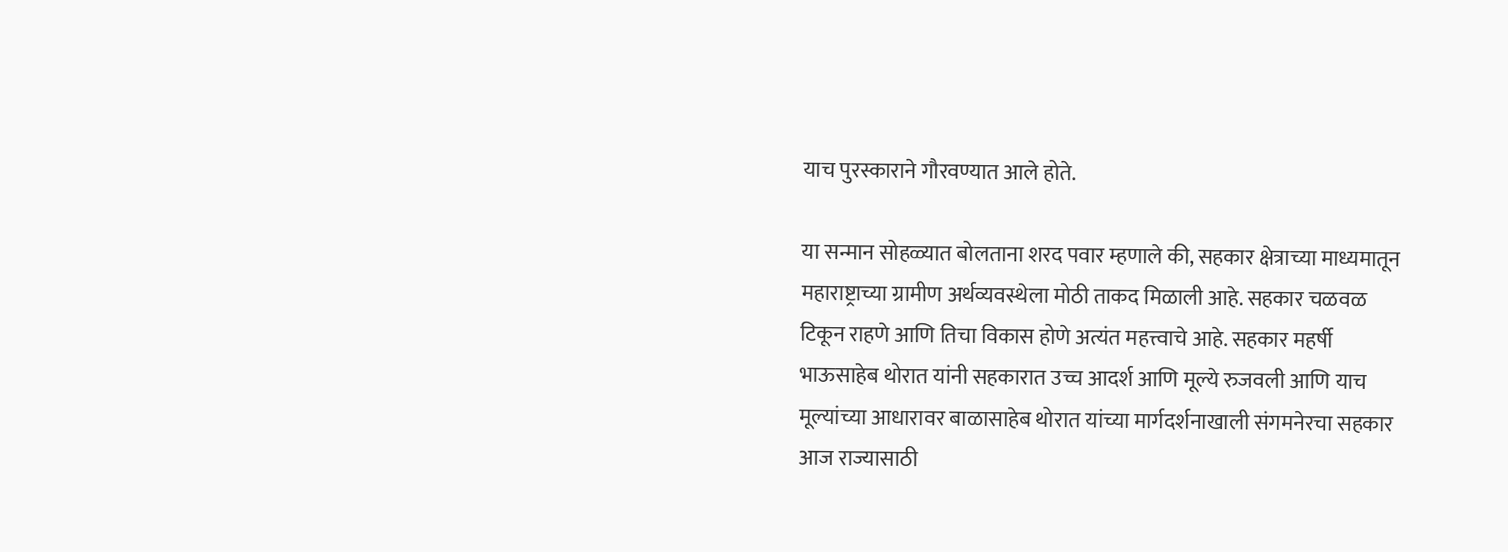याच पुरस्काराने गौरवण्यात आले होते.

या सन्मान सोहळ्यात बोलताना शरद पवार म्हणाले की, सहकार क्षेत्राच्या माध्यमातून महाराष्ट्राच्या ग्रामीण अर्थव्यवस्थेला मोठी ताकद मिळाली आहे. सहकार चळवळ टिकून राहणे आणि तिचा विकास होणे अत्यंत महत्त्वाचे आहे. सहकार महर्षी भाऊसाहेब थोरात यांनी सहकारात उच्च आदर्श आणि मूल्ये रुजवली आणि याच मूल्यांच्या आधारावर बाळासाहेब थोरात यांच्या मार्गदर्शनाखाली संगमनेरचा सहकार आज राज्यासाठी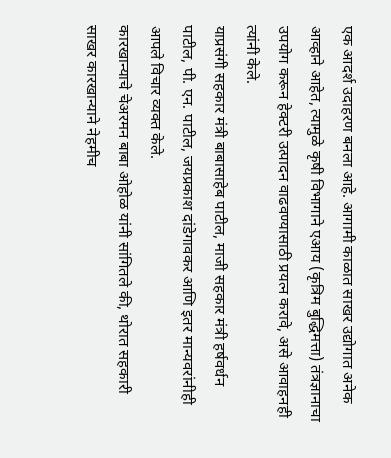एक आदर्श उदाहरण बनला आहे. आगामी काळात साखर उद्योगात अनेक आव्हाने आहेत, त्यामुळे कृषी विभागाने एआय (कृत्रिम बुद्धिमत्ता) तंत्रज्ञानाचा उपयोग करून हेक्टरी उत्पादन वाढवण्यासाठी प्रयत्न करावे, असे आवाहनही त्यांनी केले.
याप्रसंगी सहकार मंत्री बाबासाहेब पाटील, माजी सहकार मंत्री हर्षवर्धन पाटील, पी. एन. पाटील, जयप्रकाश दांडेगावकर आणि इतर मान्यवरांनीही आपले विचार व्यक्त केले.
कारखान्याचे चेअरमन बाबा ओहोळ यांनी सांगितले की, थोरात सहकारी साखर कारखान्याने नेहमीच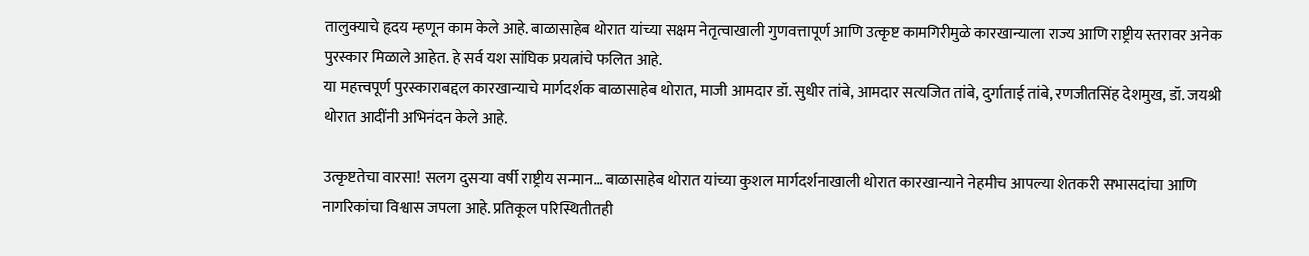तालुक्याचे हृदय म्हणून काम केले आहे. बाळासाहेब थोरात यांच्या सक्षम नेतृत्वाखाली गुणवत्तापूर्ण आणि उत्कृष्ट कामगिरीमुळे कारखान्याला राज्य आणि राष्ट्रीय स्तरावर अनेक पुरस्कार मिळाले आहेत. हे सर्व यश सांघिक प्रयत्नांचे फलित आहे.
या महत्त्वपूर्ण पुरस्काराबद्दल कारखान्याचे मार्गदर्शक बाळासाहेब थोरात, माजी आमदार डॉ. सुधीर तांबे, आमदार सत्यजित तांबे, दुर्गाताई तांबे, रणजीतसिंह देशमुख, डॉ. जयश्री थोरात आदींनी अभिनंदन केले आहे.

उत्कृष्टतेचा वारसा! सलग दुसऱ्या वर्षी राष्ट्रीय सन्मान… बाळासाहेब थोरात यांच्या कुशल मार्गदर्शनाखाली थोरात कारखान्याने नेहमीच आपल्या शेतकरी सभासदांचा आणि नागरिकांचा विश्वास जपला आहे. प्रतिकूल परिस्थितीतही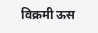विक्रमी ऊस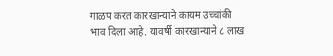गाळप करत कारखान्याने कायम उच्चांकी भाव दिला आहे. यावर्षी कारखान्याने ८ लाख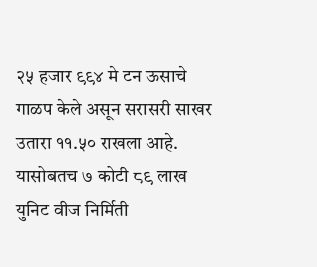२५ हजार ९९४ मे टन ऊसाचे गाळप केले असून सरासरी साखर उतारा ११.५० राखला आहे. यासोबतच ७ कोटी ८९ लाख युनिट वीज निर्मिती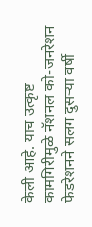केली आहे. याच उत्कृष्ट कामगिरीमुळे नॅशनल को-जनरेशन फेडरेशनने सलग दुसऱ्या वर्षी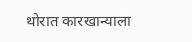थोरात कारखान्याला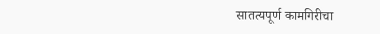सातत्यपूर्ण कामगिरीचा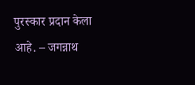पुरस्कार प्रदान केला आहे. – जगन्नाथ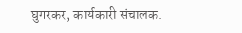घुगरकर, कार्यकारी संचालक.